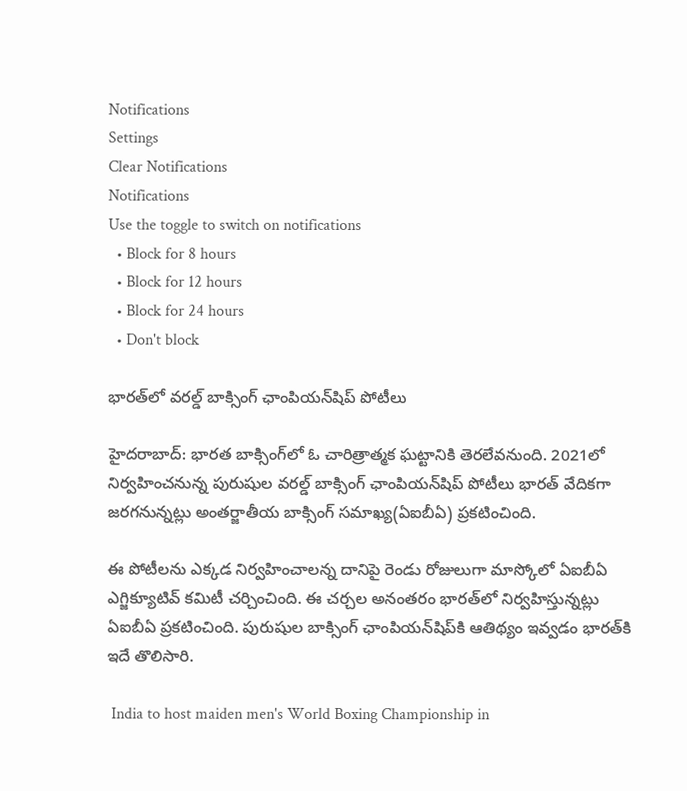Notifications
Settings
Clear Notifications
Notifications
Use the toggle to switch on notifications
  • Block for 8 hours
  • Block for 12 hours
  • Block for 24 hours
  • Don't block

భారత్‌లో వరల్డ్ బాక్సింగ్‌ ఛాంపియన్‌షిప్‌ పోటీలు

హైదరాబాద్: భారత బాక్సింగ్‌లో ఓ చారిత్రాత్మక ఘట్టానికి తెరలేవనుంది. 2021లో నిర్వహించనున్న పురుషుల వరల్డ్ బాక్సింగ్‌ ఛాంపియన్‌షిప్‌ పోటీలు భారత్ వేదికగా జరగనున్నట్లు అంతర్జాతీయ బాక్సింగ్‌ సమాఖ్య(ఏఐబీఏ) ప్రకటించింది.

ఈ పోటీలను ఎక్కడ నిర్వహించాలన్న దానిపై రెండు రోజులుగా మాస్కోలో ఏఐబీఏ ఎగ్జిక్యూటివ్ కమిటీ చర్చించింది. ఈ చర్చల అనంతరం భారత్‌లో నిర్వహిస్తున్నట్లు ఏఐబీఏ ప్రకటించింది. పురుషుల బాక్సింగ్‌ ఛాంపియన్‌షిప్‌కి ఆతిథ్యం ఇవ్వడం భారత్‌కి ఇదే తొలిసారి.

 India to host maiden men's World Boxing Championship in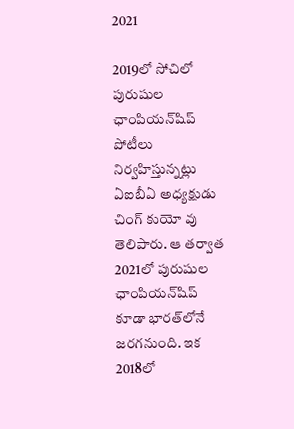2021

2019లో సోచిలో పురుషుల ఛాంపియన్‌షిప్‌ పోటీలు నిర్వహిస్తున్నట్లు ఏఐబీఏ అధ్యక్షుడు చింగ్‌ కుయో వు తెలిపారు. ఆ తర్వాత 2021లో పురుషుల ఛాంపియన్‌షిప్‌ కూడా భారత్‌లోనే జరగనుంది. ఇక 2018లో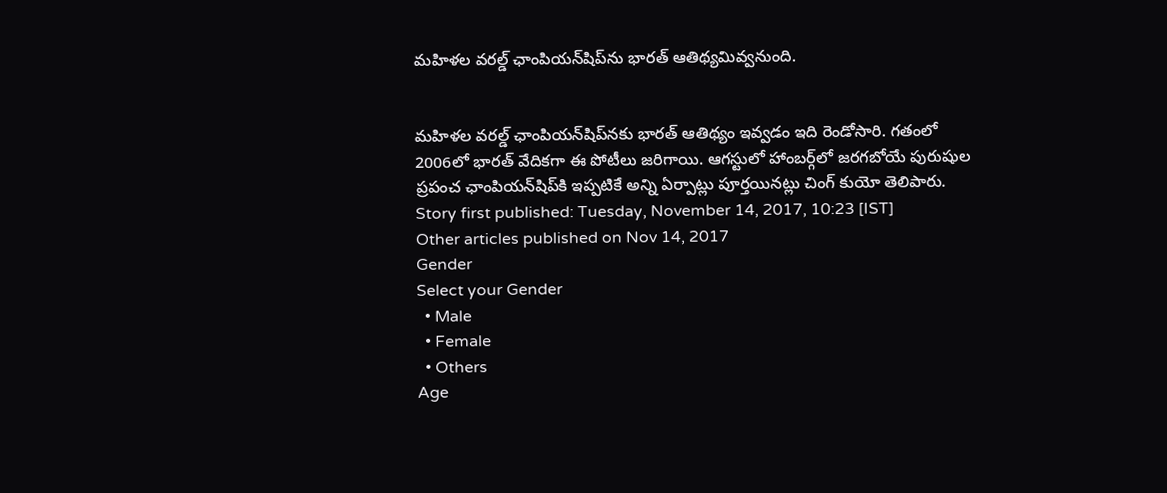మహిళల వరల్డ్ ఛాంపియన్‌షిప్‌ను భారత్‌ ఆతిథ్యమివ్వనుంది.


మహిళల వరల్డ్ ఛాంపియన్‌షిప్‌నకు భారత్‌ ఆతిథ్యం ఇవ్వడం ఇది రెండోసారి. గతంలో 2006లో భారత్‌ వేదికగా ఈ పోటీలు జరిగాయి. ఆగస్టులో హాంబర్గ్‌లో జరగబోయే పురుషుల ప్రపంచ ఛాంపియన్‌షిప్‌కి ఇప్పటికే అన్ని ఏర్పాట్లు పూర్తయినట్లు చింగ్‌ కుయో తెలిపారు.
Story first published: Tuesday, November 14, 2017, 10:23 [IST]
Other articles published on Nov 14, 2017
Gender
Select your Gender
  • Male
  • Female
  • Others
Age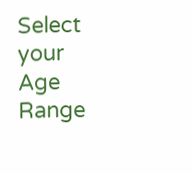Select your Age Range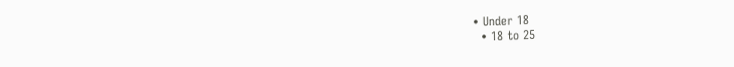• Under 18
  • 18 to 25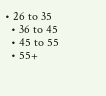• 26 to 35
  • 36 to 45
  • 45 to 55
  • 55+